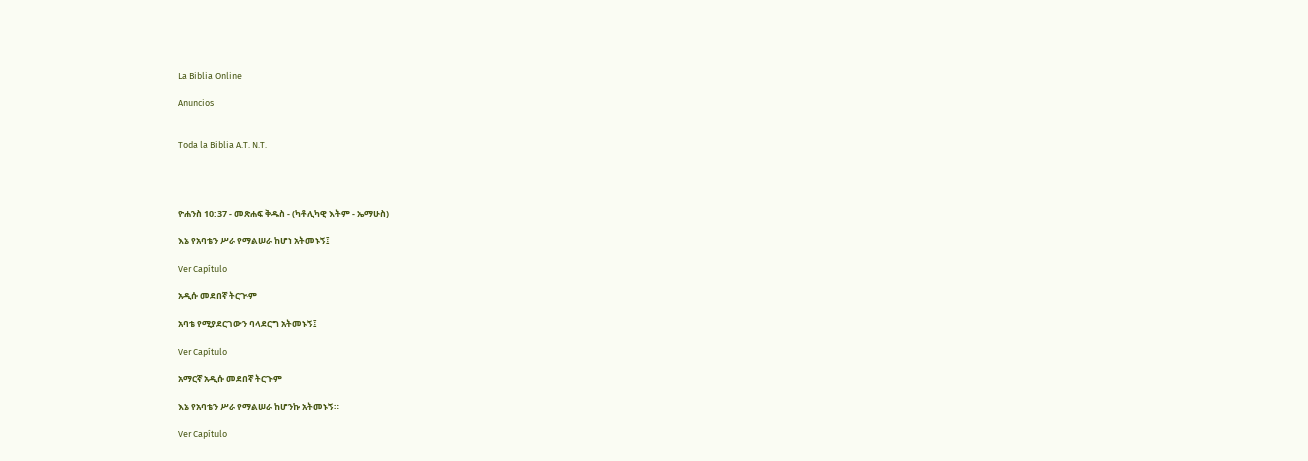La Biblia Online

Anuncios


Toda la Biblia A.T. N.T.




ዮሐንስ 10:37 - መጽሐፍ ቅዱስ - (ካቶሊካዊ እትም - ኤማሁስ)

እኔ የአባቴን ሥራ የማልሠራ ከሆነ አትመኑኝ፤

Ver Capítulo

አዲሱ መደበኛ ትርጒም

አባቴ የሚያደርገውን ባላደርግ አትመኑኝ፤

Ver Capítulo

አማርኛ አዲሱ መደበኛ ትርጉም

እኔ የአባቴን ሥራ የማልሠራ ከሆንኩ አትመኑኝ።

Ver Capítulo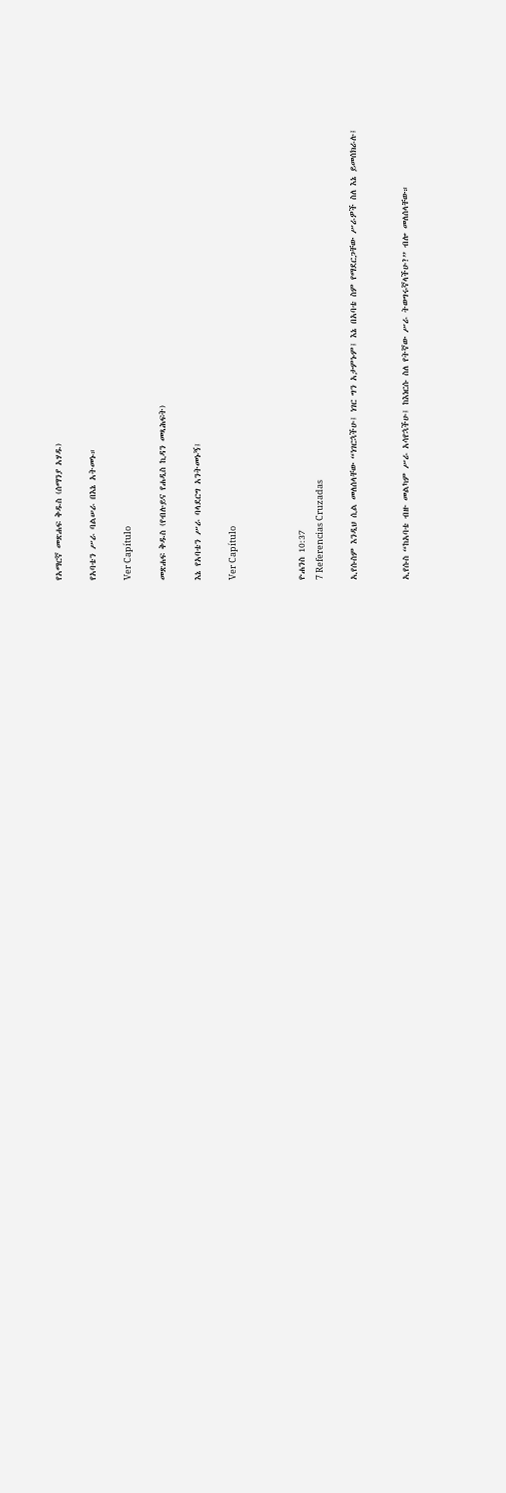የአማርኛ መጽሐፍ ቅዱስ (ሰማንያ አሃዱ)

የአባቴን ሥራ ባልሠራ በእኔ አትመኑ።

Ver Capítulo

መጽሐፍ ቅዱስ (የብሉይና የሐዲስ ኪዳን መጻሕፍት)

እኔ የአባቴን ሥራ ባላደርግ አንትመኑኝ፤

Ver Capítulo



ዮሐንስ 10:37
7 Referencias Cruzadas

ኢየሱስም እንዲህ ሲል መለሰላቸው “ነገርኋችሁ፤ ነገር ግን አታምኑም፤ እኔ በአባቴ ስም የማደርጋቸው ሥራዎች ስለ እኔ ይመሰክራሉ፤


ኢየሱስ “ከአባቴ ብዙ መልካም ሥራ አሳየኋችሁ፤ ከእነርሱ ስለ የትኛው ሥራ ትወግሩኛላችሁ?” ብሎ መለሰላቸው።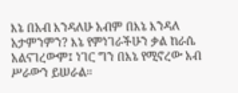እኔ በአብ እንዳለሁ አብም በእኔ እንዳለ አታምንምን? እኔ የምነገራችሁን ቃል ከራሴ አልናገረውም፤ ነገር ግን በእኔ የሚኖረው አብ ሥራውን ይሠራል።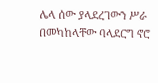ሌላ ሰው ያላደረገውን ሥራ በመካከላቸው ባላደርግ ኖሮ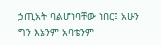ኃጢአት ባልሆነባቸው ነበር፤ አሁን ግን እኔንም አባቴንም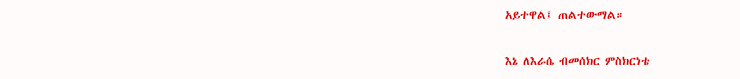አይተዋል፤ ጠልተውማል።


እኔ ለእራሴ ብመሰክር ምስክርነቴ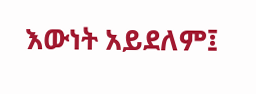እውነት አይደለም፤